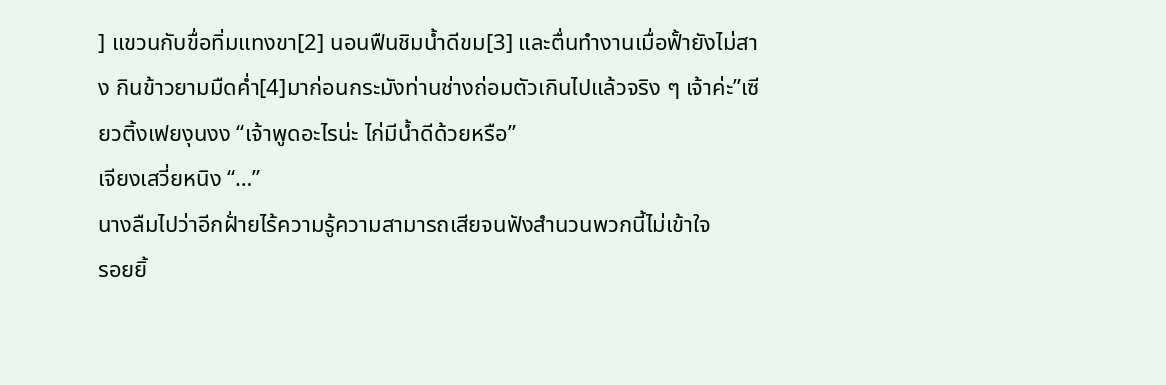] แขวนกับขื่อทิ่มแทงขา[2] นอนฟืนชิมน้ำดีขม[3] และตื่นทำงานเมื่อฟั้ายังไม่สาง กินข้าวยามมืดค่ำ[4]มาก่อนกระมังท่านช่างถ่อมตัวเกินไปแล้วจริง ๆ เจ้าค่ะ”เซียวติ้งเฟยงุนงง “เจ้าพูดอะไรน่ะ ไก่มีน้ำดีด้วยหรือ”
เจียงเสวี่ยหนิง “…”
นางลืมไปว่าอีกฝั่ายไร้ความรู้ความสามารถเสียจนฟังสำนวนพวกนี้ไม่เข้าใจ
รอยยิ้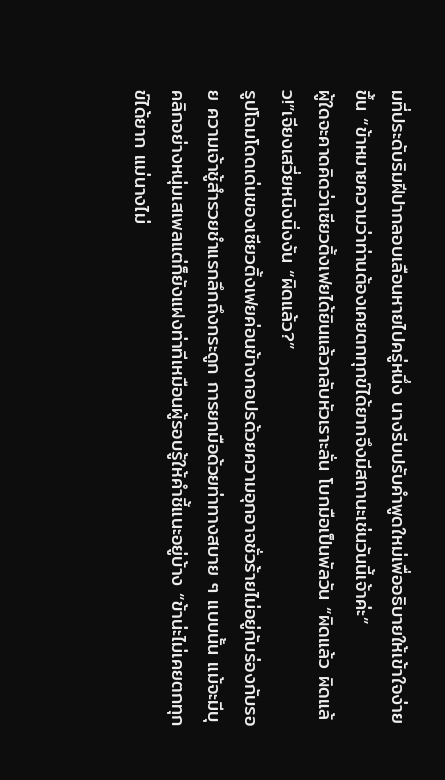มที่ประดับริมฝีปากลอบเลือนหายไปครู่หนึ่ง นางรีบปรับคำพูดใหม่เพื่ออธิบายให้เข้าใจง่ายขึ้น “ข้าหมายความว่าท่านต้องเคยตกทุกข์ได้ยากจึงมีสถานะเช่นวันนี้เจ้าค่ะ”
ผู้ใดจะคาดคิดว่าเซียวติ้งเฟยได้ยินแล้วกลับหัวเราะลั่น โบกมือเป็นพัลวัน “ผิดแล้ว ผิดแล้ว!”เจียงเสวี่ยหนิงนิ่งงัน “ผิดแล้ว?”
รูปโฉมโดดเด่นของเซียวติ้งเฟยค่อนข้างกอปรด้วยความอุกอาจชั่วร้ายไม่อยู่กับร่องกับรอย ความเจ้าชู้สำรวยชำแรกลึกถึงกระดูก การยกมือด้วยท่าทางสบาย ๆ แบบนั้น แม้จะมีบุคลิกอย่างหนุ่มเสเพลแต่ก็ยังแฝงท่าทีเหมือนผู้รอบรู้ให้คำชี้แนะอยู่บ้าง “ข้าน่ะไม่เคยตกทุกข์ได้ยาก แม่นางไม่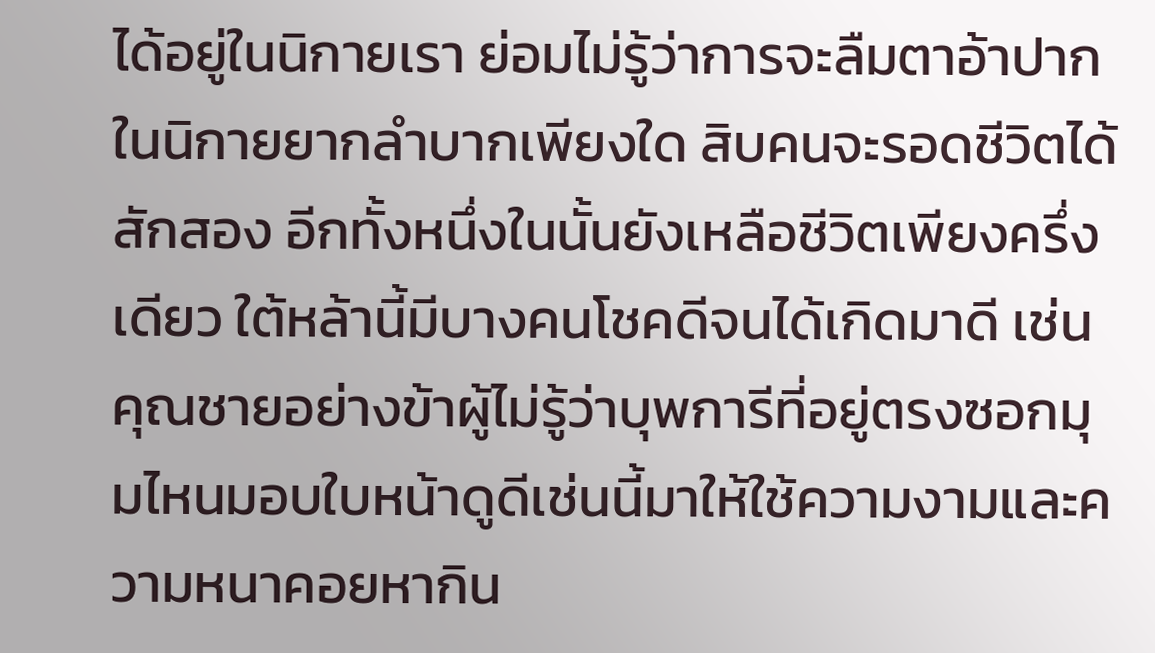ได้อยู่ในนิกายเรา ย่อมไม่รู้ว่าการจะลืมตาอ้าปากในนิกายยากลำบากเพียงใด สิบคนจะรอดชีวิตได้สักสอง อีกทั้งหนึ่งในนั้นยังเหลือชีวิตเพียงครึ่งเดียว ใต้หล้านี้มีบางคนโชคดีจนได้เกิดมาดี เช่นคุณชายอย่างข้าผู้ไม่รู้ว่าบุพการีที่อยู่ตรงซอกมุมไหนมอบใบหน้าดูดีเช่นนี้มาให้ใช้ความงามและความหนาคอยหากิน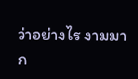ว่าอย่างไร งามมาก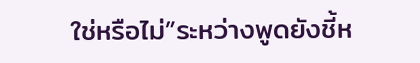ใช่หรือไม่”ระหว่างพูดยังชี้ห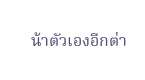น้าตัวเองอีกต่า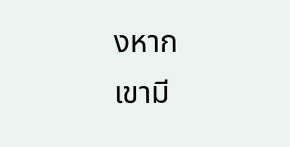งหาก
เขามี